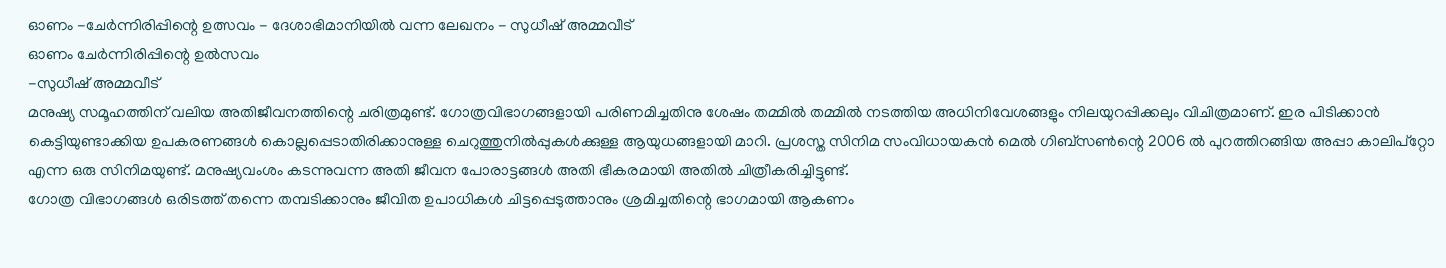ഓണം -ചേർന്നിരിപ്പിന്റെ ഉത്സവം - ദേശാഭിമാനിയിൽ വന്ന ലേഖനം - സുധീഷ് അമ്മവീട്
ഓണം ചേർന്നിരിപ്പിന്റെ ഉൽസവം
-സുധീഷ് അമ്മവീട്
മനുഷ്യ സമൂഹത്തിന് വലിയ അതിജീവനത്തിന്റെ ചരിത്രമുണ്ട്. ഗോത്രവിഭാഗങ്ങളായി പരിണമിച്ചതിനു ശേഷം തമ്മിൽ തമ്മിൽ നടത്തിയ അധിനിവേശങ്ങളും നിലയുറപ്പിക്കലും വിചിത്രമാണ്. ഇര പിടിക്കാൻ കെട്ടിയുണ്ടാക്കിയ ഉപകരണങ്ങൾ കൊല്ലപ്പെടാതിരിക്കാനുള്ള ചെറുത്തുനിൽപ്പുകൾക്കുള്ള ആയുധങ്ങളായി മാറി. പ്രശസ്ത സിനിമ സംവിധായകൻ മെൽ ഗിബ്സൺന്റെ 2006 ൽ പുറത്തിറങ്ങിയ അപ്പാ കാലിപ്റ്റോ എന്ന ഒരു സിനിമയുണ്ട്. മനുഷ്യവംശം കടന്നുവന്ന അതി ജീവന പോരാട്ടങ്ങൾ അതി ഭീകരമായി അതിൽ ചിത്രീകരിച്ചിട്ടുണ്ട്.
ഗോത്ര വിഭാഗങ്ങൾ ഒരിടത്ത് തന്നെ തമ്പടിക്കാനും ജീവിത ഉപാധികൾ ചിട്ടപ്പെടുത്താനും ശ്രമിച്ചതിന്റെ ഭാഗമായി ആകണം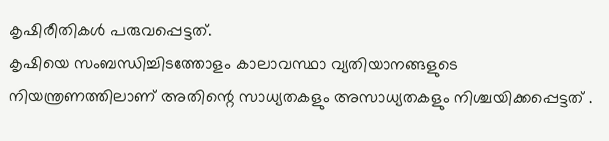കൃഷിരീതികൾ പരുവപ്പെട്ടത്.
കൃഷിയെ സംബന്ധിച്ചിടത്തോളം കാലാവസ്ഥാ വ്യതിയാനങ്ങളുടെ നിയന്ത്രണത്തിലാണ് അതിന്റെ സാധ്യതകളും അസാധ്യതകളും നിശ്ചയിക്കപ്പെട്ടത് .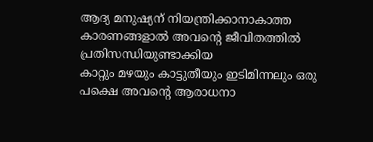ആദ്യ മനുഷ്യന് നിയന്ത്രിക്കാനാകാത്ത കാരണങ്ങളാൽ അവന്റെ ജീവിതത്തിൽ പ്രതിസന്ധിയുണ്ടാക്കിയ
കാറ്റും മഴയും കാട്ടുതീയും ഇടിമിന്നലും ഒരു പക്ഷെ അവന്റെ ആരാധനാ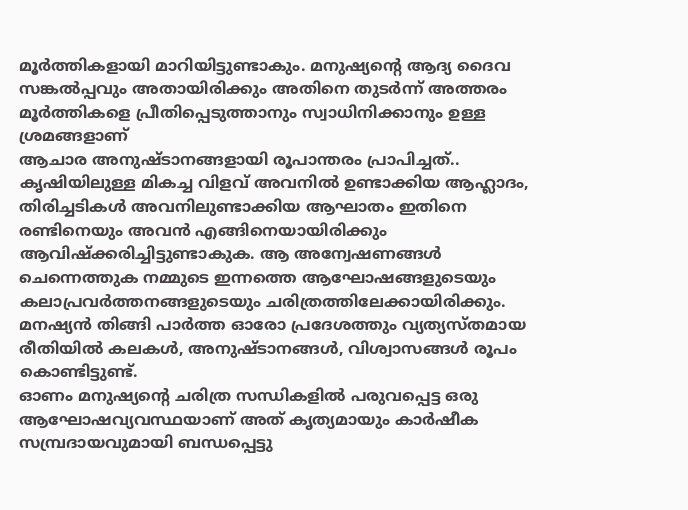മൂർത്തികളായി മാറിയിട്ടുണ്ടാകും. മനുഷ്യന്റെ ആദ്യ ദൈവ സങ്കൽപ്പവും അതായിരിക്കും അതിനെ തുടർന്ന് അത്തരം മൂർത്തികളെ പ്രീതിപ്പെടുത്താനും സ്വാധിനിക്കാനും ഉള്ള ശ്രമങ്ങളാണ്
ആചാര അനുഷ്ടാനങ്ങളായി രൂപാന്തരം പ്രാപിച്ചത്..
കൃഷിയിലുള്ള മികച്ച വിളവ് അവനിൽ ഉണ്ടാക്കിയ ആഹ്ലാദം, തിരിച്ചടികൾ അവനിലുണ്ടാക്കിയ ആഘാതം ഇതിനെ രണ്ടിനെയും അവൻ എങ്ങിനെയായിരിക്കും ആവിഷ്ക്കരിച്ചിട്ടുണ്ടാകുക. ആ അന്വേഷണങ്ങൾ ചെന്നെത്തുക നമ്മുടെ ഇന്നത്തെ ആഘോഷങ്ങളുടെയും കലാപ്രവർത്തനങ്ങളുടെയും ചരിത്രത്തിലേക്കായിരിക്കും. മനഷ്യൻ തിങ്ങി പാർത്ത ഓരോ പ്രദേശത്തും വ്യത്യസ്തമായ രീതിയിൽ കലകൾ, അനുഷ്ടാനങ്ങൾ, വിശ്വാസങ്ങൾ രൂപം കൊണ്ടിട്ടുണ്ട്.
ഓണം മനുഷ്യന്റെ ചരിത്ര സന്ധികളിൽ പരുവപ്പെട്ട ഒരു ആഘോഷവ്യവസ്ഥയാണ് അത് കൃത്യമായും കാർഷീക സമ്പ്രദായവുമായി ബന്ധപ്പെട്ടു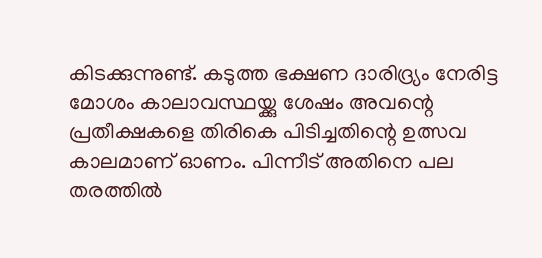കിടക്കുന്നുണ്ട്. കടുത്ത ഭക്ഷണ ദാരിദ്ര്യം നേരിട്ട മോശം കാലാവസ്ഥയ്ക്കു ശേഷം അവന്റെ പ്രതീക്ഷകളെ തിരികെ പിടിച്ചതിന്റെ ഉത്സവ കാലമാണ് ഓണം. പിന്നീട് അതിനെ പല തരത്തിൽ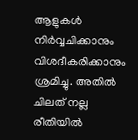ആളുകൾ നിർവ്വചിക്കാനും വിശദീകരിക്കാനും ശ്രമിച്ചു. അതിൽ ചിലത് നല്ല രീതിയിൽ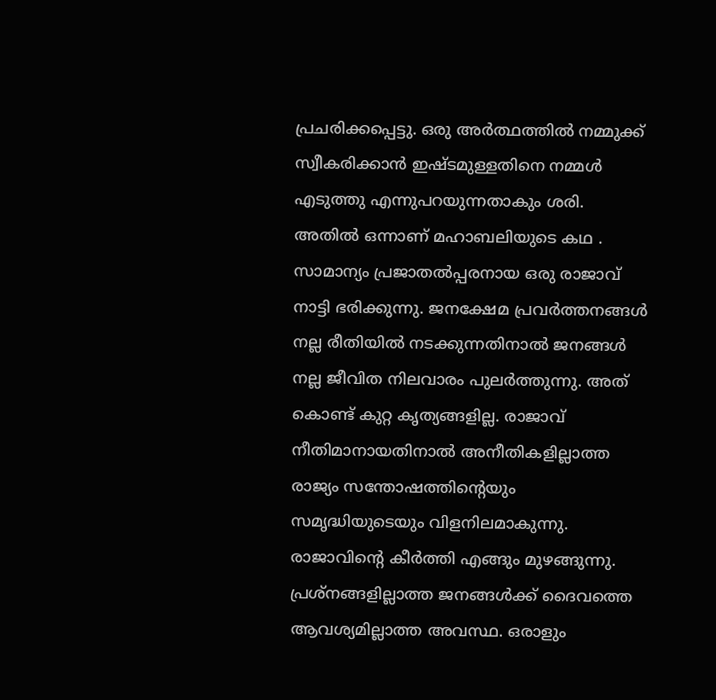പ്രചരിക്കപ്പെട്ടു. ഒരു അർത്ഥത്തിൽ നമ്മുക്ക് സ്വീകരിക്കാൻ ഇഷ്ടമുള്ളതിനെ നമ്മൾ എടുത്തു എന്നുപറയുന്നതാകും ശരി. അതിൽ ഒന്നാണ് മഹാബലിയുടെ കഥ . സാമാന്യം പ്രജാതൽപ്പരനായ ഒരു രാജാവ് നാട്ടി ഭരിക്കുന്നു. ജനക്ഷേമ പ്രവർത്തനങ്ങൾ നല്ല രീതിയിൽ നടക്കുന്നതിനാൽ ജനങ്ങൾ നല്ല ജീവിത നിലവാരം പുലർത്തുന്നു. അത് കൊണ്ട് കുറ്റ കൃത്യങ്ങളില്ല. രാജാവ് നീതിമാനായതിനാൽ അനീതികളില്ലാത്ത രാജ്യം സന്തോഷത്തിന്റെയും സമൃദ്ധിയുടെയും വിളനിലമാകുന്നു. രാജാവിന്റെ കീർത്തി എങ്ങും മുഴങ്ങുന്നു. പ്രശ്നങ്ങളില്ലാത്ത ജനങ്ങൾക്ക് ദൈവത്തെ ആവശ്യമില്ലാത്ത അവസ്ഥ. ഒരാളും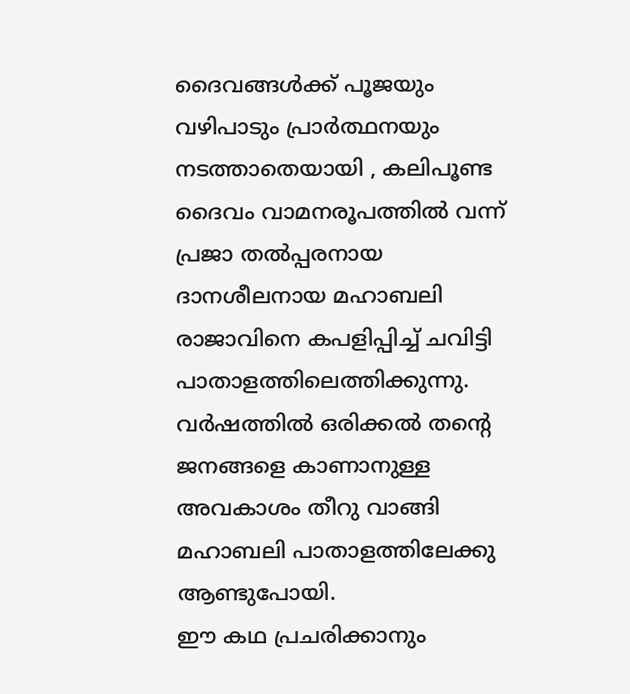ദൈവങ്ങൾക്ക് പൂജയും വഴിപാടും പ്രാർത്ഥനയും നടത്താതെയായി , കലിപൂണ്ട ദൈവം വാമനരൂപത്തിൽ വന്ന് പ്രജാ തൽപ്പരനായ ദാനശീലനായ മഹാബലി രാജാവിനെ കപളിപ്പിച്ച് ചവിട്ടി പാതാളത്തിലെത്തിക്കുന്നു. വർഷത്തിൽ ഒരിക്കൽ തന്റെ ജനങ്ങളെ കാണാനുള്ള അവകാശം തീറു വാങ്ങി മഹാബലി പാതാളത്തിലേക്കു ആണ്ടുപോയി.
ഈ കഥ പ്രചരിക്കാനും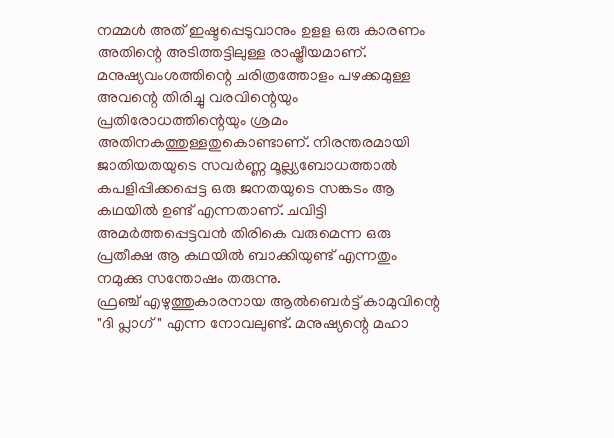നമ്മൾ അത് ഇഷ്ടപ്പെടുവാനും ഉളള ഒരു കാരണം അതിന്റെ അടിത്തട്ടിലുള്ള രാഷ്ട്രീയമാണ്. മനുഷ്യവംശത്തിന്റെ ചരിത്രത്തോളം പഴക്കമുള്ള അവന്റെ തിരിച്ചു വരവിന്റെയും പ്രതിരോധത്തിന്റെയും ശ്രമം അതിനകത്തുള്ളതുകൊണ്ടാണ്. നിരന്തരമായി ജാതിയതയുടെ സവർണ്ണ മൂല്ല്യബോധത്താൽ കപളിപ്പിക്കപ്പെട്ട ഒരു ജനതയുടെ സങ്കടം ആ കഥയിൽ ഉണ്ട് എന്നതാണ്. ചവിട്ടി അമർത്തപ്പെട്ടവൻ തിരികെ വരുമെന്ന ഒരു പ്രതീക്ഷ ആ കഥയിൽ ബാക്കിയുണ്ട് എന്നതും നമുക്കു സന്തോഷം തരുന്നു.
ഫ്രഞ്ച് എഴുത്തുകാരനായ ആൽബെർട്ട് കാമുവിന്റെ "ദി പ്ലാഗ് " എന്ന നോവലുണ്ട്. മനുഷ്യന്റെ മഹാ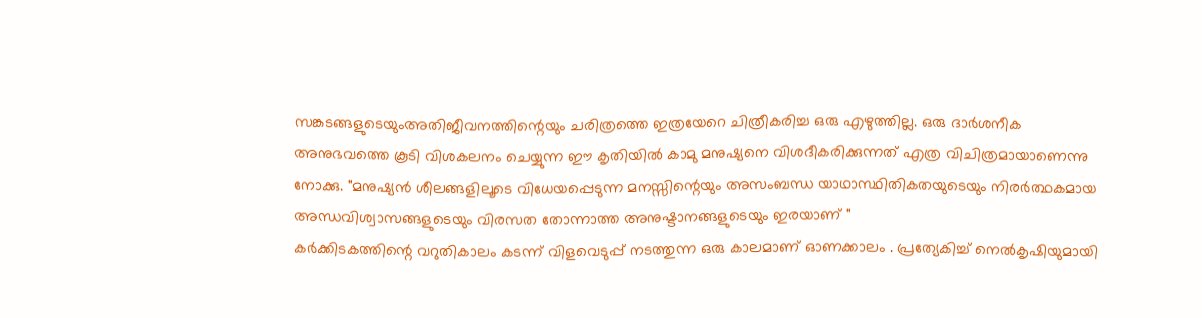സങ്കടങ്ങളുടെയുംഅതിജീവനത്തിന്റെയും ചരിത്രത്തെ ഇത്രയേറെ ചിത്രീകരിച്ച ഒരു എഴുത്തില്ല. ഒരു ദാർശനീക അനുഭവത്തെ കൂടി വിശകലനം ചെയ്യുന്ന ഈ കൃതിയിൽ കാമു മനുഷ്യനെ വിശദീകരിക്കുന്നത് എത്ര വിചിത്രമായാണെന്നു നോക്കു. "മനുഷ്യൻ ശീലങ്ങളിലൂടെ വിധേയപ്പെടുന്ന മനസ്സിന്റെയും അസംബന്ധ യാഥാസ്ഥിതികതയുടെയും നിരർത്ഥകമായ അന്ധവിശ്വാസങ്ങളുടെയും വിരസത തോന്നാത്ത അനുഷ്ടാനങ്ങളുടെയും ഇരയാണ് "
കർക്കിടകത്തിന്റെ വറുതികാലം കടന്ന് വിളവെടുപ്പ് നടത്തുന്ന ഒരു കാലമാണ് ഓണക്കാലം . പ്രത്യേകിച്ച് നെൽകൃഷിയുമായി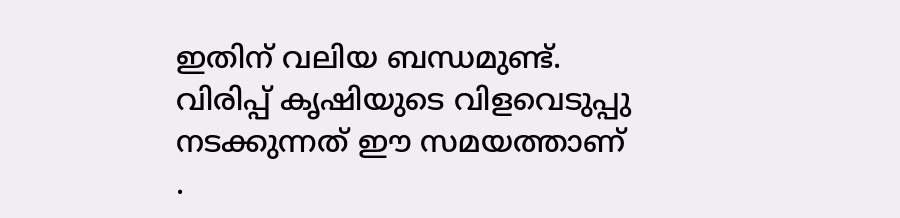ഇതിന് വലിയ ബന്ധമുണ്ട്. വിരിപ്പ് കൃഷിയുടെ വിളവെടുപ്പു നടക്കുന്നത് ഈ സമയത്താണ് .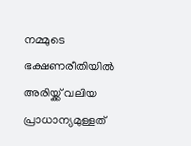നമ്മുടെ ഭക്ഷണരീതിയിൽ അരിയ്ക്ക് വലിയ പ്രാധാന്യമുള്ളത്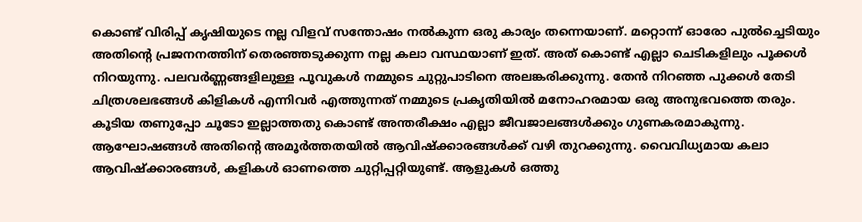കൊണ്ട് വിരിപ്പ് കൃഷിയുടെ നല്ല വിളവ് സന്തോഷം നൽകുന്ന ഒരു കാര്യം തന്നെയാണ്. മറ്റൊന്ന് ഓരോ പുൽച്ചെടിയും അതിന്റെ പ്രജനനത്തിന് തെരഞ്ഞടുക്കുന്ന നല്ല കലാ വസ്ഥയാണ് ഇത്. അത് കൊണ്ട് എല്ലാ ചെടികളിലും പൂക്കൾ നിറയുന്നു. പലവർണ്ണങ്ങളിലുള്ള പൂവുകൾ നമ്മുടെ ചുറ്റുപാടിനെ അലങ്കരിക്കുന്നു. തേൻ നിറഞ്ഞ പുക്കൾ തേടി ചിത്രശലഭങ്ങൾ കിളികൾ എന്നിവർ എത്തുന്നത് നമ്മുടെ പ്രകൃതിയിൽ മനോഹരമായ ഒരു അനുഭവത്തെ തരും.
കൂടിയ തണുപ്പോ ചൂടോ ഇല്ലാത്തതു കൊണ്ട് അന്തരീക്ഷം എല്ലാ ജീവജാലങ്ങൾക്കും ഗുണകരമാകുന്നു.
ആഘോഷങ്ങൾ അതിന്റെ അമൂർത്തതയിൽ ആവിഷ്ക്കാരങ്ങൾക്ക് വഴി തുറക്കുന്നു. വൈവിധ്യമായ കലാ ആവിഷ്ക്കാരങ്ങൾ, കളികൾ ഓണത്തെ ചുറ്റിപ്പറ്റിയുണ്ട്. ആളുകൾ ഒത്തു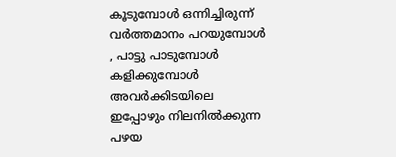കൂടുമ്പോൾ ഒന്നിച്ചിരുന്ന് വർത്തമാനം പറയുമ്പോൾ , പാട്ടു പാടുമ്പോൾ കളിക്കുമ്പോൾ അവർക്കിടയിലെ ഇപ്പോഴും നിലനിൽക്കുന്ന പഴയ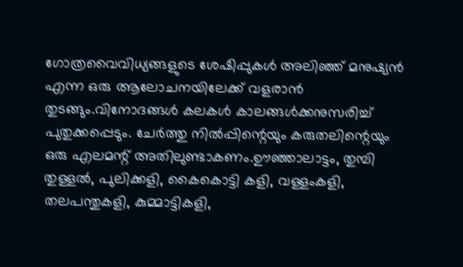ഗോത്രവൈവിധ്യങ്ങളുടെ ശേഷിപ്പുകൾ അലിഞ്ഞ് മനുഷ്യൻ എന്ന ഒരു ആലോചനയിലേക്ക് വളരാൻ തുടങ്ങും.വിനോദങ്ങൾ കലകൾ കാലങ്ങൾക്കനുസരിച്ച് പുതുക്കപ്പെടും. ചേർത്തു നിൽപ്പിന്റെയും കരുതലിന്റെയും ഒരു എലമന്റ് അതിലുണ്ടാകണം.ഊഞ്ഞാലാട്ടം, തുമ്പി തുള്ളൽ, പുലിക്കളി, കൈകൊട്ടി കളി, വള്ളംകളി, തലപന്തുകളി, കുമ്മാട്ടികളി,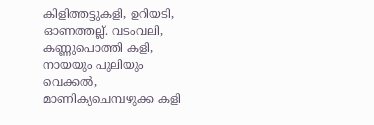കിളിത്തട്ടുകളി, ഉറിയടി, ഓണത്തല്ല്. വടംവലി, കണ്ണുപൊത്തി കളി, നായയും പുലിയും വെക്കൽ, മാണിക്യചെമ്പഴുക്ക കളി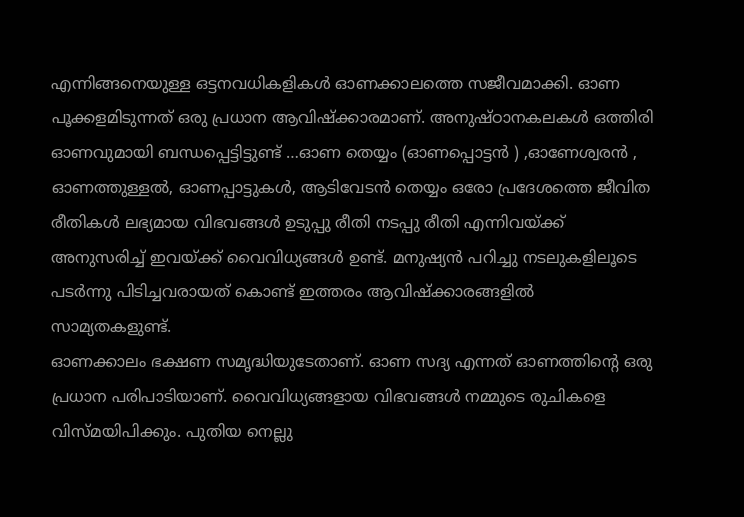എന്നിങ്ങനെയുള്ള ഒട്ടനവധികളികൾ ഓണക്കാലത്തെ സജീവമാക്കി. ഓണ പൂക്കളമിടുന്നത് ഒരു പ്രധാന ആവിഷ്ക്കാരമാണ്. അനുഷ്ഠാനകലകൾ ഒത്തിരി ഓണവുമായി ബന്ധപ്പെട്ടിട്ടുണ്ട് …ഓണ തെയ്യം (ഓണപ്പൊട്ടൻ ) ,ഓണേശ്വരൻ , ഓണത്തുള്ളൽ, ഓണപ്പാട്ടുകൾ, ആടിവേടൻ തെയ്യം ഒരോ പ്രദേശത്തെ ജീവിത രീതികൾ ലഭ്യമായ വിഭവങ്ങൾ ഉടുപ്പു രീതി നടപ്പു രീതി എന്നിവയ്ക്ക് അനുസരിച്ച് ഇവയ്ക്ക് വൈവിധ്യങ്ങൾ ഉണ്ട്. മനുഷ്യൻ പറിച്ചു നടലുകളിലൂടെ പടർന്നു പിടിച്ചവരായത് കൊണ്ട് ഇത്തരം ആവിഷ്ക്കാരങ്ങളിൽ സാമ്യതകളുണ്ട്.
ഓണക്കാലം ഭക്ഷണ സമൃദ്ധിയുടേതാണ്. ഓണ സദ്യ എന്നത് ഓണത്തിന്റെ ഒരു പ്രധാന പരിപാടിയാണ്. വൈവിധ്യങ്ങളായ വിഭവങ്ങൾ നമ്മുടെ രുചികളെ വിസ്മയിപിക്കും. പുതിയ നെല്ലു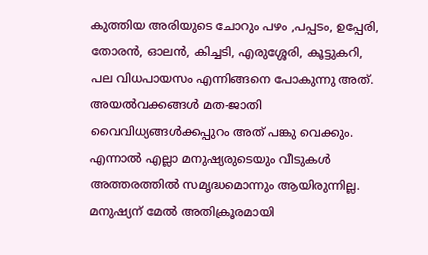കുത്തിയ അരിയുടെ ചോറും പഴം ,പപ്പടം, ഉപ്പേരി, തോരൻ, ഓലൻ, കിച്ചടി, എരുശ്ശേരി, കൂട്ടുകറി, പല വിധപായസം എന്നിങ്ങനെ പോകുന്നു അത്. അയൽവക്കങ്ങൾ മത-ജാതി വൈവിധ്യങ്ങൾക്കപ്പുറം അത് പങ്കു വെക്കും.
എന്നാൽ എല്ലാ മനുഷ്യരുടെയും വീടുകൾ അത്തരത്തിൽ സമൃദ്ധമൊന്നും ആയിരുന്നില്ല. മനുഷ്യന് മേൽ അതിക്രൂരമായി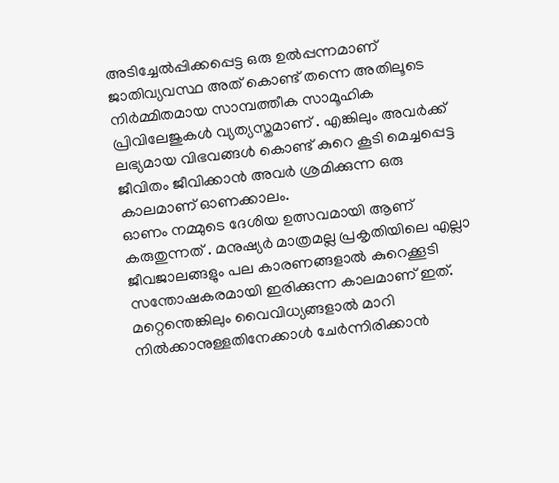അടിച്ചേൽപ്പിക്കപ്പെട്ട ഒരു ഉൽപ്പന്നമാണ് ജാതിവ്യവസ്ഥ അത് കൊണ്ട് തന്നെ അതിലൂടെ നിർമ്മിതമായ സാമ്പത്തീക സാമൂഹിക പ്രിവിലേജുകൾ വ്യത്യസ്തമാണ് . എങ്കിലും അവർക്ക് ലഭ്യമായ വിഭവങ്ങൾ കൊണ്ട് കുറെ കൂടി മെച്ചപ്പെട്ട ജീവിതം ജീവിക്കാൻ അവർ ശ്രമിക്കുന്ന ഒരു കാലമാണ് ഓണക്കാലം.
ഓണം നമ്മുടെ ദേശിയ ഉത്സവമായി ആണ് കരുതുന്നത് . മനുഷ്യർ മാത്രമല്ല പ്രകൃതിയിലെ എല്ലാ ജീവജാലങ്ങളും പല കാരണങ്ങളാൽ കുറെക്കൂടി സന്തോഷകരമായി ഇരിക്കുന്ന കാലമാണ് ഇത്. മറ്റെന്തെങ്കിലും വൈവിധ്യങ്ങളാൽ മാറി നിൽക്കാനുള്ളതിനേക്കാൾ ചേർന്നിരിക്കാൻ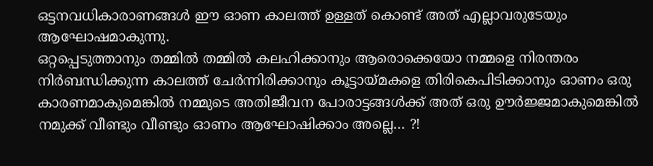ഒട്ടനവധികാരാണങ്ങൾ ഈ ഓണ കാലത്ത് ഉള്ളത് കൊണ്ട് അത് എല്ലാവരുടേയും ആഘോഷമാകുന്നു.
ഒറ്റപ്പെടുത്താനും തമ്മിൽ തമ്മിൽ കലഹിക്കാനും ആരൊക്കെയോ നമ്മളെ നിരന്തരം നിർബന്ധിക്കുന്ന കാലത്ത് ചേർന്നിരിക്കാനും കൂട്ടായ്മകളെ തിരികെപിടിക്കാനും ഓണം ഒരു കാരണമാകുമെങ്കിൽ നമ്മുടെ അതിജീവന പോരാട്ടങ്ങൾക്ക് അത് ഒരു ഊർജ്ജമാകുമെങ്കിൽ നമുക്ക് വീണ്ടും വീണ്ടും ഓണം ആഘോഷിക്കാം അല്ലെ… ?!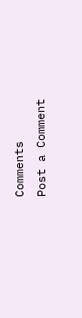Comments
Post a Comment